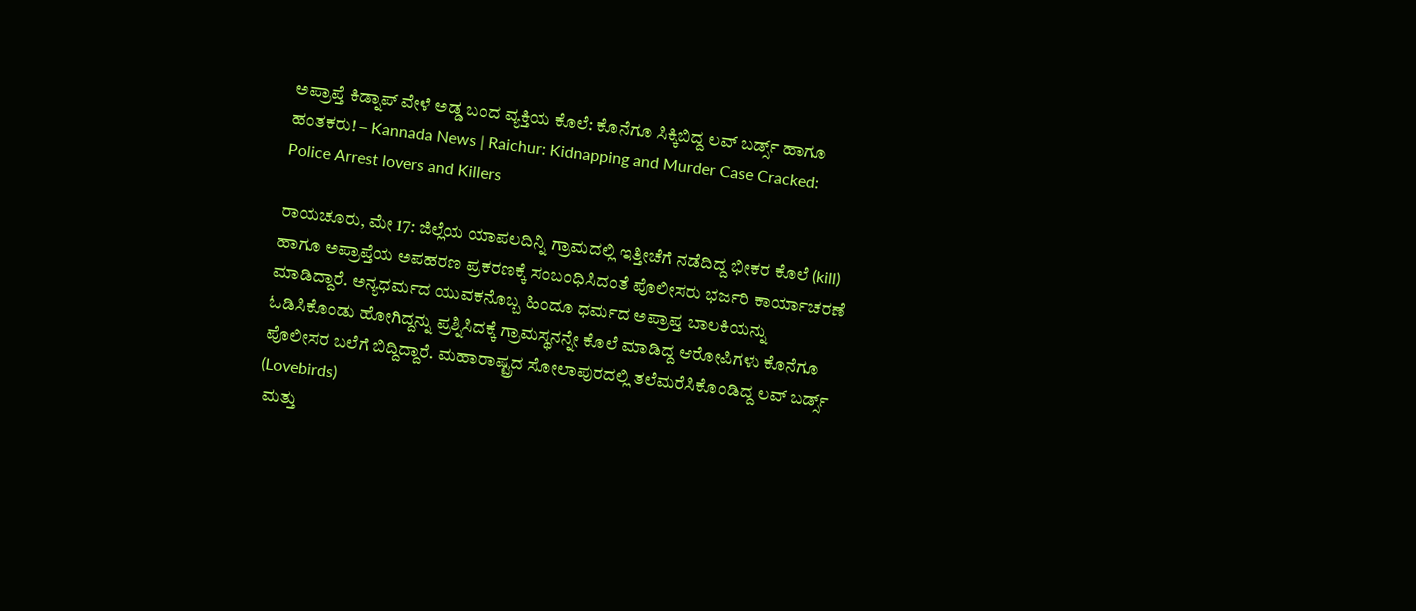ಅಪ್ರಾಪ್ತೆ ಕಿಡ್ನಾಪ್ ವೇಳೆ ಅಡ್ಡ ಬಂದ ವ್ಯಕ್ತಿಯ ಕೊಲೆ: ಕೊನೆಗೂ ಸಿಕ್ಕಿಬಿದ್ದ ಲವ್ ಬರ್ಡ್ಸ್ ಹಾಗೂ ಹಂತಕರು! – Kannada News | Raichur: Kidnapping and Murder Case Cracked: Police Arrest lovers and Killers

ರಾಯಚೂರು, ಮೇ 17: ಜಿಲ್ಲೆಯ ಯಾಪಲದಿನ್ನಿ ಗ್ರಾಮದಲ್ಲಿ ಇತ್ತೀಚೆಗೆ ನಡೆದಿದ್ದ ಭೀಕರ ಕೊಲೆ (kill) ಹಾಗೂ ಅಪ್ರಾಪ್ತೆಯ ಅಪಹರಣ ಪ್ರಕರಣಕ್ಕೆ ಸಂಬಂಧಿಸಿದಂತೆ ಪೊಲೀಸರು ಭರ್ಜರಿ ಕಾರ್ಯಾಚರಣೆ ಮಾಡಿದ್ದಾರೆ. ಅನ್ಯಧರ್ಮದ ಯುವಕನೊಬ್ಬ ಹಿಂದೂ ಧರ್ಮದ ಅಪ್ರಾಪ್ತ ಬಾಲಕಿಯನ್ನು ಓಡಿಸಿಕೊಂಡು ಹೋಗಿದ್ದನ್ನು ಪ್ರಶ್ನಿಸಿದಕ್ಕೆ ಗ್ರಾಮಸ್ಥನನ್ನೇ ಕೊಲೆ ಮಾಡಿದ್ದ ಆರೋಪಿಗಳು ಕೊನೆಗೂ ಪೊಲೀಸರ ಬಲೆಗೆ ಬಿದ್ದಿದ್ದಾರೆ. ಮಹಾರಾಷ್ಟ್ರದ ಸೋಲಾಪುರದಲ್ಲಿ ತಲೆಮರೆಸಿಕೊಂಡಿದ್ದ ಲವ್ ಬರ್ಡ್ಸ್ (Lovebirds)
 ಮತ್ತು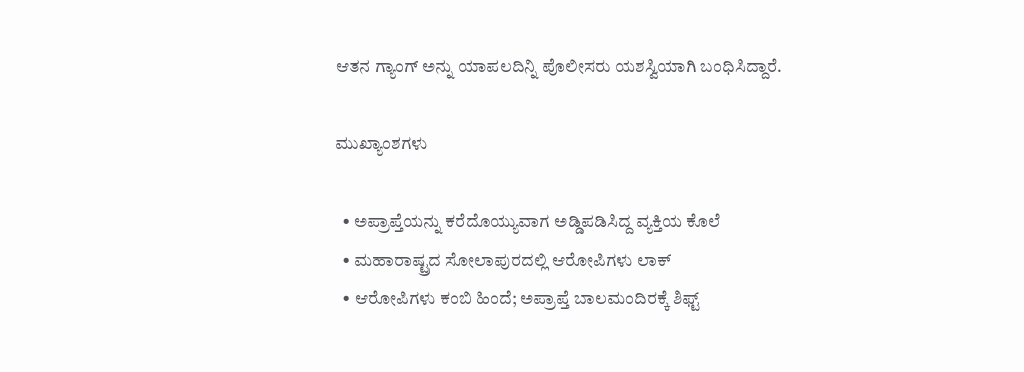ಆತನ ಗ್ಯಾಂಗ್ ಅನ್ನು ಯಾಪಲದಿನ್ನಿ ಪೊಲೀಸರು ಯಶಸ್ವಿಯಾಗಿ ಬಂಧಿಸಿದ್ದಾರೆ.

ಮುಖ್ಯಾಂಶಗಳು

  • ಅಪ್ರಾಪ್ತೆಯನ್ನು ಕರೆದೊಯ್ಯುವಾಗ ಅಡ್ಡಿಪಡಿಸಿದ್ದ ವ್ಯಕ್ತಿಯ ಕೊಲೆ
  • ಮಹಾರಾಷ್ಟ್ರದ ಸೋಲಾಪುರದಲ್ಲಿ ಆರೋಪಿಗಳು ಲಾಕ್
  • ಆರೋಪಿಗಳು ಕಂಬಿ ಹಿಂದೆ; ಅಪ್ರಾಪ್ತೆ ಬಾಲ‌ಮಂದಿರಕ್ಕೆ ಶಿಫ್ಟ್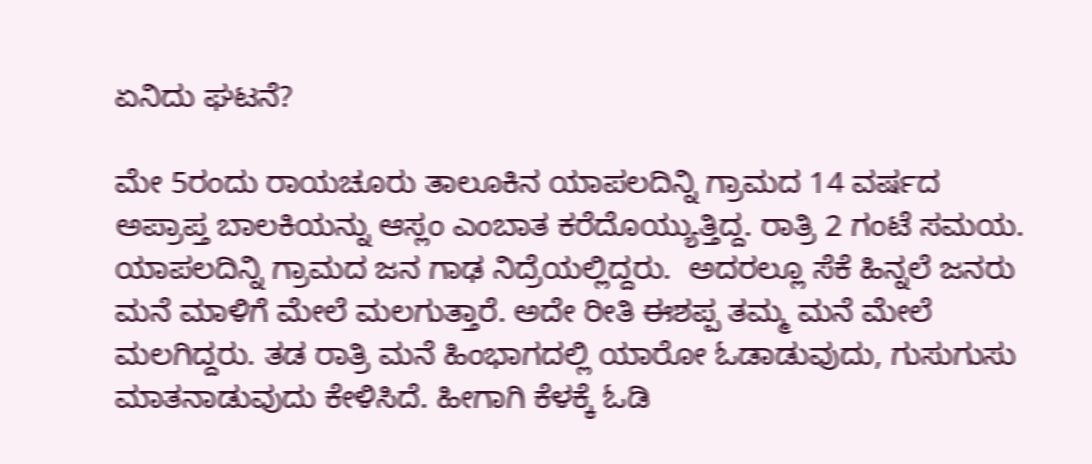ಏನಿದು ಘಟನೆ?

ಮೇ 5ರಂದು ರಾಯಚೂರು ತಾಲೂಕಿನ ಯಾಪಲದಿನ್ನಿ ಗ್ರಾಮದ 14 ವರ್ಷದ ಅಪ್ರಾಪ್ತ ಬಾಲಕಿಯನ್ನು ಆಸ್ಲಂ ಎಂಬಾತ ಕರೆದೊಯ್ಯುತ್ತಿದ್ದ. ರಾತ್ರಿ 2 ಗಂಟೆ ಸಮಯ. ಯಾಪಲದಿನ್ನಿ ಗ್ರಾಮದ ಜನ ಗಾಢ ನಿದ್ರೆಯಲ್ಲಿದ್ದರು.  ಅದರಲ್ಲೂ ಸೆಕೆ ಹಿನ್ನಲೆ ಜನರು ಮನೆ ಮಾಳಿಗೆ ಮೇಲೆ ಮಲಗುತ್ತಾರೆ. ಅದೇ ರೀತಿ ಈಶಪ್ಪ ತಮ್ಮ ಮನೆ ಮೇಲೆ ಮಲಗಿದ್ದರು. ತಡ ರಾತ್ರಿ ಮನೆ ಹಿಂಭಾಗದಲ್ಲಿ ಯಾರೋ ಓಡಾಡುವುದು, ಗುಸುಗುಸು ಮಾತನಾಡುವುದು ಕೇಳಿಸಿದೆ. ಹೀಗಾಗಿ ಕೆಳಕ್ಕೆ ಓಡಿ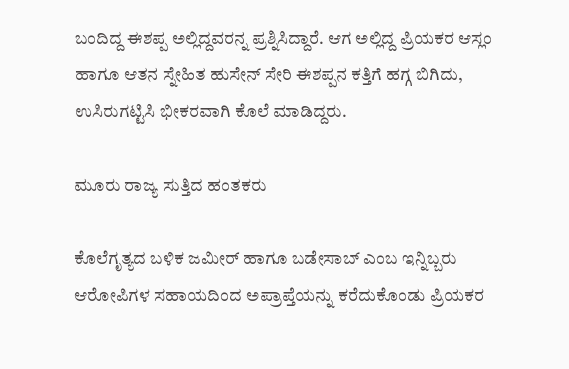ಬಂದಿದ್ದ ಈಶಪ್ಪ ಅಲ್ಲಿದ್ದವರನ್ನ ಪ್ರಶ್ನಿಸಿದ್ದಾರೆ. ಆಗ ಅಲ್ಲಿದ್ದ ಪ್ರಿಯಕರ ಆಸ್ಲಂ ಹಾಗೂ ಆತನ ಸ್ನೇಹಿತ ಹುಸೇನ್ ಸೇರಿ ಈಶಪ್ಪನ ಕತ್ತಿಗೆ ಹಗ್ಗ ಬಿಗಿದು, ಉಸಿರುಗಟ್ಟಿಸಿ ಭೀಕರವಾಗಿ ಕೊಲೆ ಮಾಡಿದ್ದರು.

ಮೂರು ರಾಜ್ಯ ಸುತ್ತಿದ ಹಂತಕರು

ಕೊಲೆಗೃತ್ಯದ ಬಳಿಕ ಜಮೀರ್ ಹಾಗೂ ಬಡೇಸಾಬ್ ಎಂಬ ಇನ್ನಿಬ್ಬರು ಆರೋಪಿಗಳ ಸಹಾಯದಿಂದ ಅಪ್ರಾಪ್ತೆಯನ್ನು ಕರೆದುಕೊಂಡು ಪ್ರಿಯಕರ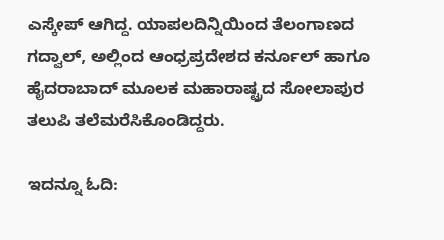ಎಸ್ಕೇಪ್ ಆಗಿದ್ದ. ಯಾಪಲದಿನ್ನಿಯಿಂದ ತೆಲಂಗಾಣದ ಗದ್ವಾಲ್, ಅಲ್ಲಿಂದ ಆಂಧ್ರಪ್ರದೇಶದ ಕರ್ನೂಲ್ ಹಾಗೂ ಹೈದರಾಬಾದ್ ಮೂಲಕ ಮಹಾರಾಷ್ಟ್ರದ ಸೋಲಾಪುರ ತಲುಪಿ ತಲೆಮರೆಸಿಕೊಂಡಿದ್ದರು.

ಇದನ್ನೂ ಓದಿ: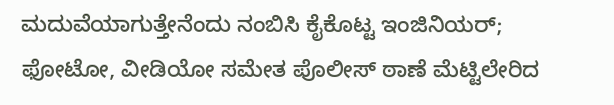ಮದುವೆಯಾಗುತ್ತೇನೆಂದು ನಂಬಿಸಿ ಕೈಕೊಟ್ಟ ಇಂಜಿನಿಯರ್; ಫೋಟೋ, ವೀಡಿಯೋ ಸಮೇತ ಪೊಲೀಸ್ ಠಾಣೆ ಮೆಟ್ಟಿಲೇರಿದ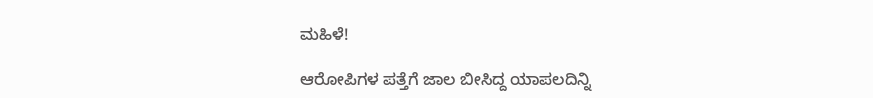ಮಹಿಳೆ!

ಆರೋಪಿಗಳ ಪತ್ತೆಗೆ ಜಾಲ ಬೀಸಿದ್ದ ಯಾಪಲದಿನ್ನಿ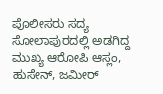ಪೊಲೀಸರು ಸದ್ಯ ಸೋಲಾಪುರದಲ್ಲಿ ಅಡಗಿದ್ದ ಮುಖ್ಯ ಆರೋಪಿ ಆಸ್ಲಂ, ಹುಸೇನ್, ಜಮೀರ್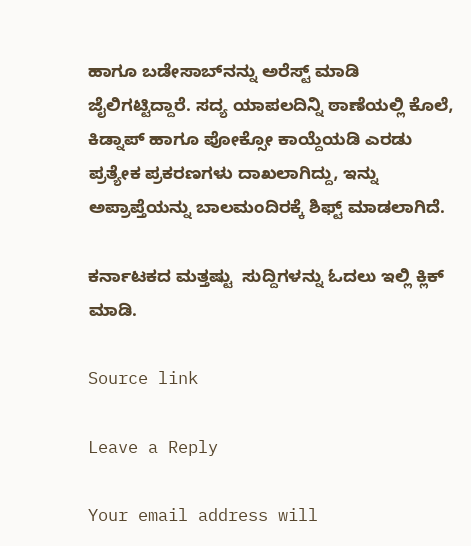ಹಾಗೂ ಬಡೇಸಾಬ್‌ನನ್ನು ಅರೆಸ್ಟ್ ಮಾಡಿ ಜೈಲಿಗಟ್ಟಿದ್ದಾರೆ. ಸದ್ಯ ಯಾಪಲದಿನ್ನಿ ಠಾಣೆಯಲ್ಲಿ ಕೊಲೆ, ಕಿಡ್ನಾಪ್ ಹಾಗೂ ಪೋಕ್ಸೋ ಕಾಯ್ದೆಯಡಿ ಎರಡು ಪ್ರತ್ಯೇಕ ಪ್ರಕರಣಗಳು ದಾಖಲಾಗಿದ್ದು, ಇನ್ನು ಅಪ್ರಾಪ್ತೆಯನ್ನು ಬಾಲಮಂದಿರಕ್ಕೆ ಶಿಫ್ಟ್ ಮಾಡಲಾಗಿದೆ.

ಕರ್ನಾಟಕದ ಮತ್ತಷ್ಟು  ಸುದ್ದಿಗಳನ್ನು ಓದಲು ಇಲ್ಲಿ ಕ್ಲಿಕ್ ಮಾಡಿ.

Source link

Leave a Reply

Your email address will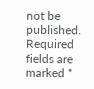not be published. Required fields are marked *